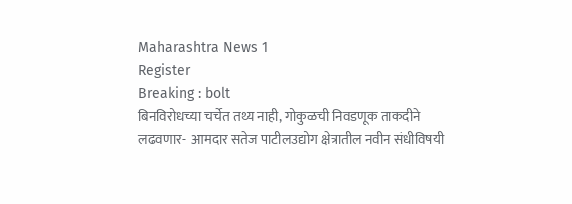Maharashtra News 1
Register
Breaking : bolt
बिनविरोधच्या चर्चेत तथ्य नाही, गोकुळची निवडणूक ताकदीने लढवणार-  आमदार सतेज पाटीलउद्योग क्षेत्रातील नवीन संधीविषयी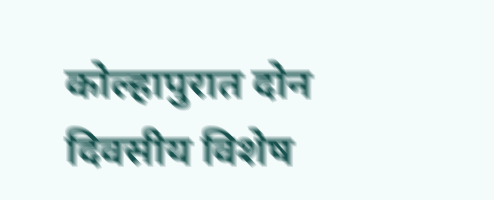कोल्हापुरात दोन दिवसीय विशेष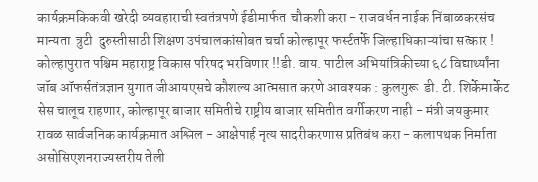कार्यक्रमकिकवी खरेदी व्यवहाराची स्वतंत्रपणे ईडीमार्फत  चौकशी करा - राजवर्धन नाईक निंबाळकरसंच मान्यता  त्रुटी  दुरुस्तीसाठी शिक्षण उपंचालकांसोबत चर्चा कोल्हापूर फर्स्टतर्फे जिल्हाधिकाऱ्यांचा सत्कार ! कोल्हापुरात पश्चिम महाराष्ट्र विकास परिषद भरविणार !!डी. वाय. पाटील अभियांत्रिकीच्या ६८ विद्यार्थ्यांना जॉब ऑफर्सतंत्रज्ञान युगात जीआयएसचे कौशल्य आत्मसात करणे आवश्यक : कुलगुरू  डी. टी. शिर्केमार्केट सेस चालूच राहणार, कोल्हापूर बाजार समितीचे राष्ट्रीय बाजार समितीत वर्गीकरण नाही - मंत्री जयकुमार रावळ सार्वजनिक कार्यक्रमात अश्लिल - आक्षेपार्ह नृत्य सादरीकरणास प्रतिबंध करा - कलापथक निर्माता असोसिएशनराज्यस्तरीय तेली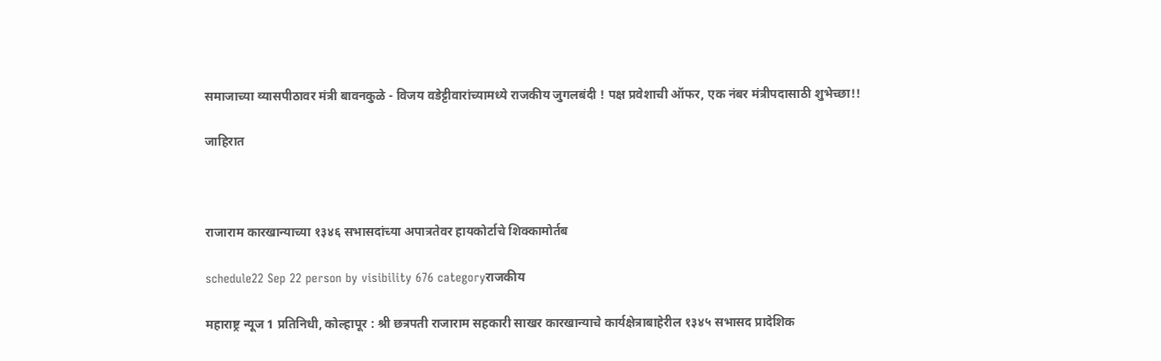समाजाच्या व्यासपीठावर मंत्री बावनकुळे - विजय वडेट्टीवारांच्यामध्ये राजकीय जुगलबंदी ! पक्ष प्रवेशाची ऑफर, एक नंबर मंत्रीपदासाठी शुभेच्छा!!

जाहिरात



राजाराम कारखान्याच्या १३४६ सभासदांच्या अपात्रतेवर हायकोर्टाचे शिक्कामोर्तब

schedule22 Sep 22 person by visibility 676 categoryराजकीय

महाराष्ट्र न्यूज 1 प्रतिनिधी, कोल्हापूर : श्री छत्रपती राजाराम सहकारी साखर कारखान्याचे कार्यक्षेत्राबाहेरील १३४५ सभासद प्रादेशिक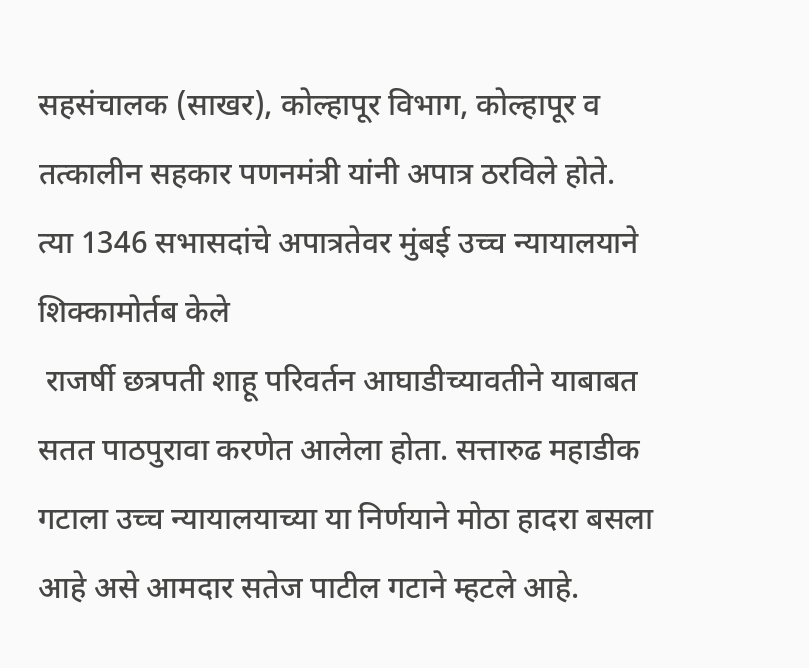सहसंचालक (साखर), कोल्हापूर विभाग, कोल्हापूर व तत्कालीन सहकार पणनमंत्री यांनी अपात्र ठरविले होते. त्या 1346 सभासदांचे अपात्रतेवर मुंबई उच्च न्यायालयाने शिक्कामोर्तब केले
 राजर्षी छत्रपती शाहू परिवर्तन आघाडीच्यावतीने याबाबत सतत पाठपुरावा करणेत आलेला होता. सत्तारुढ महाडीक गटाला उच्च न्यायालयाच्या या निर्णयाने मोठा हादरा बसला आहे असे आमदार सतेज पाटील गटाने म्हटले आहे.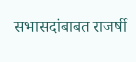सभासदांबाबत राजर्षी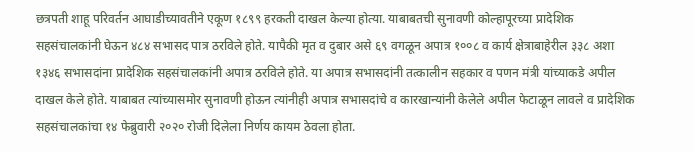छत्रपती शाहू परिवर्तन आघाडीच्यावतीने एकूण १८९९ हरकती दाखल केल्या होत्या. याबाबतची सुनावणी कोल्हापूरच्या प्रादेशिक सहसंचालकांनी घेऊन ४८४ सभासद पात्र ठरविले होते. यापैकी मृत व दुबार असे ६९ वगळून अपात्र १००८ व कार्य क्षेत्राबाहेरील ३३८ अशा १३४६ सभासदांना प्रादेशिक सहसंचालकांनी अपात्र ठरविले होते. या अपात्र सभासदांनी तत्कालीन सहकार व पणन मंत्री यांच्याकडे अपील दाखल केले होते. याबाबत त्यांच्यासमोर सुनावणी होऊन त्यांनीही अपात्र सभासदांचे व कारखान्यांनी केलेले अपील फेटाळून लावले व प्रादेशिक सहसंचालकांचा १४ फेब्रुवारी २०२० रोजी दिलेला निर्णय कायम ठेवला होता.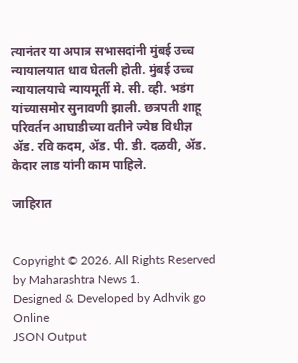त्यानंतर या अपात्र सभासदांनी मुंबई उच्च न्यायालयात धाव घेतली होती. मुंबई उच्च न्यायालयाचे न्यायमूर्ती मे. सी. व्ही. भडंग यांच्यासमोर सुनावणी झाली. छत्रपती शाहू परिवर्तन आघाडीच्या वतीने ज्येष्ठ विधीज्ञ ॲड. रवि कदम, ॲड. पी. डी. दळवी, ॲड. केदार लाड यांनी काम पाहिले.

जाहिरात


Copyright © 2026. All Rights Reserved by Maharashtra News 1.
Designed & Developed by Adhvik go Online
JSON Output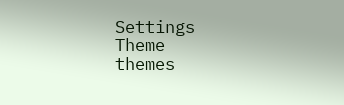Settings
Theme
themes